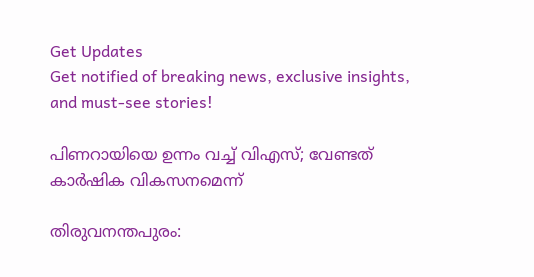Get Updates
Get notified of breaking news, exclusive insights, and must-see stories!

പിണറായിയെ ഉന്നം വച്ച് വിഎസ്; വേണ്ടത് കാര്‍ഷിക വികസനമെന്ന്

തിരുവനന്തപുരം: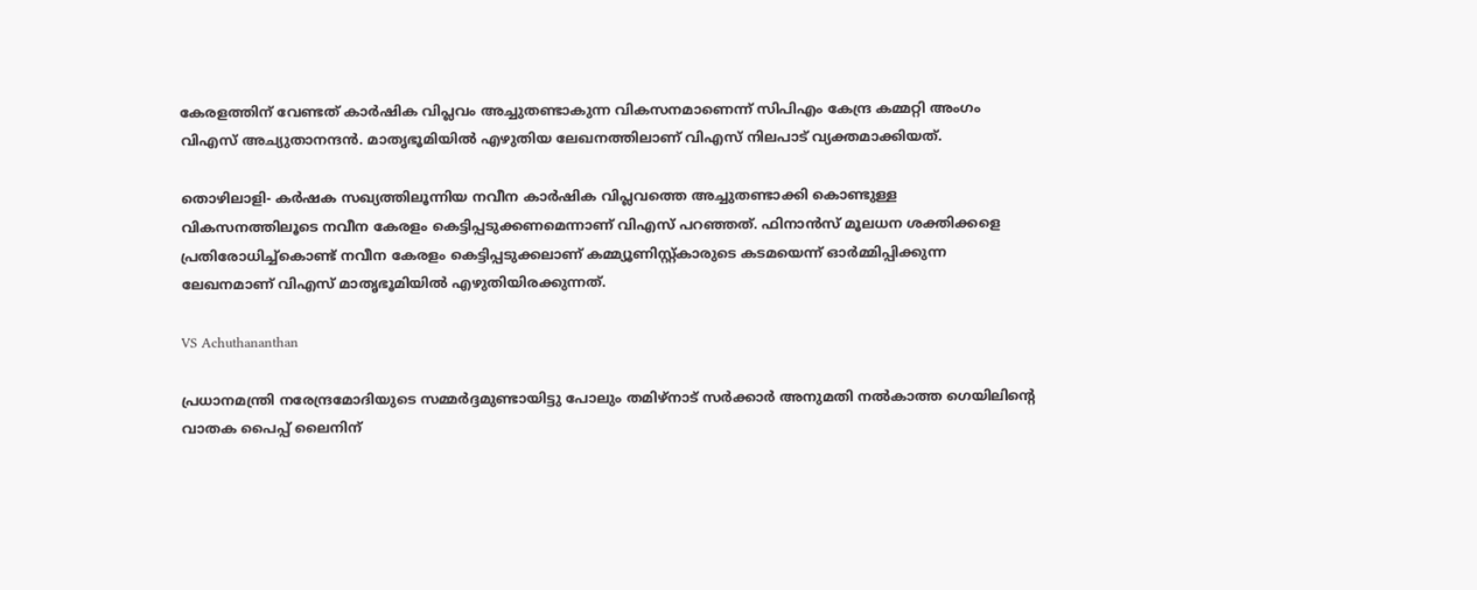കേരളത്തിന് വേണ്ടത് കാര്‍ഷിക വിപ്ലവം അച്ചുതണ്ടാകുന്ന വികസനമാണെന്ന് സിപിഎം കേന്ദ്ര കമ്മറ്റി അംഗം വിഎസ് അച്യുതാനന്ദന്‍. മാതൃഭൂമിയില്‍ എഴുതിയ ലേഖനത്തിലാണ് വിഎസ് നിലപാട് വ്യക്തമാക്കിയത്.

തൊഴിലാളി- കര്‍ഷക സഖ്യത്തിലൂന്നിയ നവീന കാര്‍ഷിക വിപ്ലവത്തെ അച്ചുതണ്ടാക്കി കൊണ്ടുള്ള വികസനത്തിലൂടെ നവീന കേരളം കെട്ടിപ്പടുക്കണമെന്നാണ് വിഎസ് പറഞ്ഞത്. ഫിനാന്‍സ് മൂലധന ശക്തിക്കളെ പ്രതിരോധിച്ച്‌കൊണ്ട് നവീന കേരളം കെട്ടിപ്പടുക്കലാണ് കമ്മ്യൂണിസ്റ്റ്കാരുടെ കടമയെന്ന് ഓര്‍മ്മിപ്പിക്കുന്ന ലേഖനമാണ് വിഎസ് മാതൃഭൂമിയില്‍ എഴുതിയിരക്കുന്നത്.

VS Achuthananthan

പ്രധാനമന്ത്രി നരേന്ദ്രമോദിയുടെ സമ്മര്‍ദ്ദമുണ്ടായിട്ടു പോലും തമിഴ്‌നാട് സര്‍ക്കാര്‍ അനുമതി നല്‍കാത്ത ഗെയിലിന്റെ വാതക പൈപ്പ് ലൈനിന്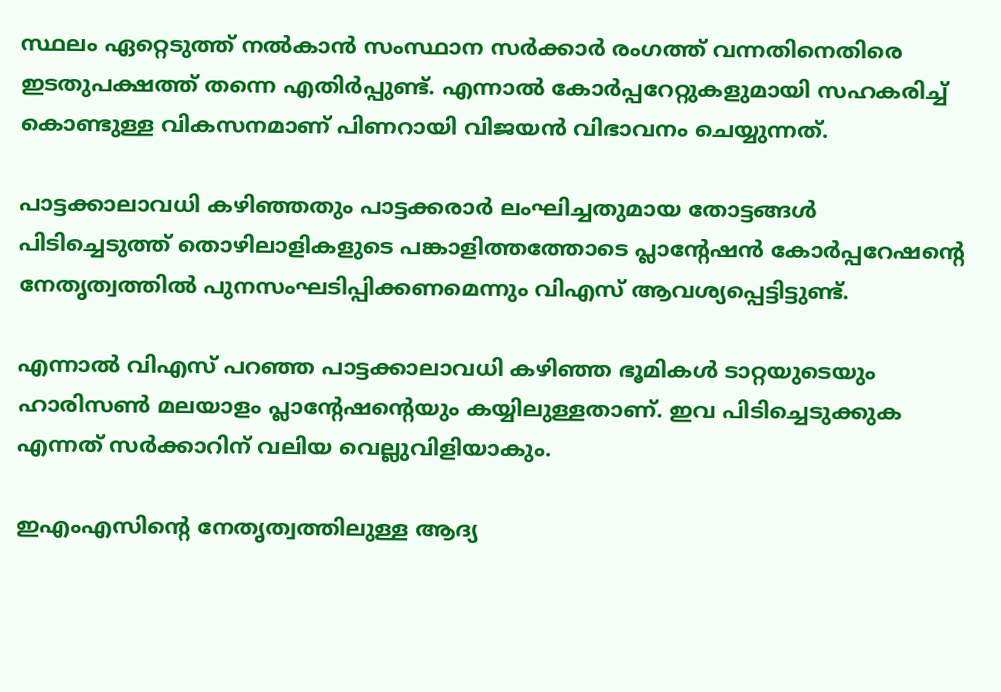സ്ഥലം ഏറ്റെടുത്ത് നല്‍കാന്‍ സംസ്ഥാന സര്‍ക്കാര്‍ രംഗത്ത് വന്നതിനെതിരെ ഇടതുപക്ഷത്ത് തന്നെ എതിര്‍പ്പുണ്ട്. എന്നാല്‍ കോര്‍പ്പറേറ്റുകളുമായി സഹകരിച്ച് കൊണ്ടുള്ള വികസനമാണ് പിണറായി വിജയന്‍ വിഭാവനം ചെയ്യുന്നത്.

പാട്ടക്കാലാവധി കഴിഞ്ഞതും പാട്ടക്കരാര്‍ ലംഘിച്ചതുമായ തോട്ടങ്ങള്‍ പിടിച്ചെടുത്ത് തൊഴിലാളികളുടെ പങ്കാളിത്തത്തോടെ പ്ലാന്റേഷന്‍ കോര്‍പ്പറേഷന്റെ നേതൃത്വത്തില്‍ പുനസംഘടിപ്പിക്കണമെന്നും വിഎസ് ആവശ്യപ്പെട്ടിട്ടുണ്ട്.

എന്നാല്‍ വിഎസ് പറഞ്ഞ പാട്ടക്കാലാവധി കഴിഞ്ഞ ഭൂമികള്‍ ടാറ്റയുടെയും ഹാരിസണ്‍ മലയാളം പ്ലാന്റേഷന്റെയും കയ്യിലുള്ളതാണ്. ഇവ പിടിച്ചെടുക്കുക എന്നത് സര്‍ക്കാറിന് വലിയ വെല്ലുവിളിയാകും.

ഇഎംഎസിന്റെ നേതൃത്വത്തിലുള്ള ആദ്യ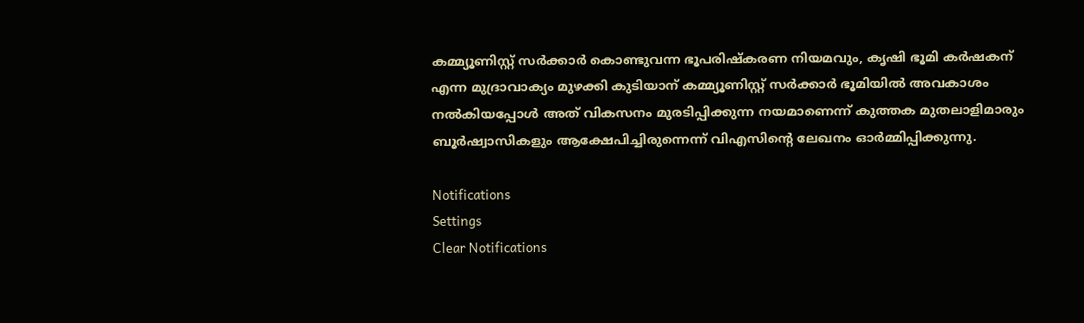കമ്മ്യൂണിസ്റ്റ് സര്‍ക്കാര്‍ കൊണ്ടുവന്ന ഭൂപരിഷ്‌കരണ നിയമവും, കൃഷി ഭൂമി കര്‍ഷകന് എന്ന മുദ്രാവാക്യം മുഴക്കി കുടിയാന് കമ്മ്യൂണിസ്റ്റ് സര്‍ക്കാര്‍ ഭൂമിയില്‍ അവകാശം നല്‍കിയപ്പോള്‍ അത് വികസനം മുരടിപ്പിക്കുന്ന നയമാണെന്ന് കുത്തക മുതലാളിമാരും ബൂര്‍ഷ്വാസികളും ആക്ഷേപിച്ചിരുന്നെന്ന് വിഎസിന്റെ ലേഖനം ഓര്‍മ്മിപ്പിക്കുന്നു.

Notifications
Settings
Clear Notifications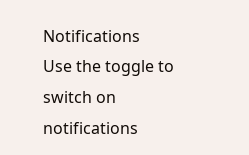Notifications
Use the toggle to switch on notifications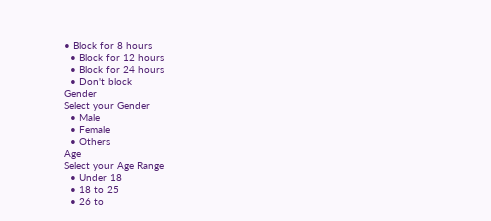• Block for 8 hours
  • Block for 12 hours
  • Block for 24 hours
  • Don't block
Gender
Select your Gender
  • Male
  • Female
  • Others
Age
Select your Age Range
  • Under 18
  • 18 to 25
  • 26 to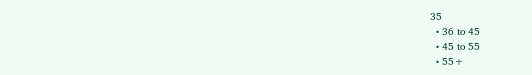35
  • 36 to 45
  • 45 to 55
  • 55+